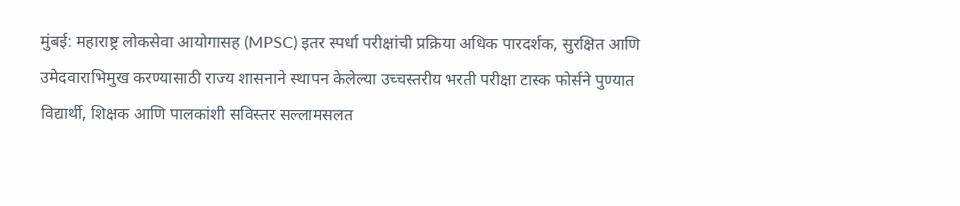मुंबई: महाराष्ट्र लोकसेवा आयोगासह (MPSC) इतर स्पर्धा परीक्षांची प्रक्रिया अधिक पारदर्शक, सुरक्षित आणि उमेदवाराभिमुख करण्यासाठी राज्य शासनाने स्थापन केलेल्या उच्चस्तरीय भरती परीक्षा टास्क फोर्सने पुण्यात विद्यार्थी, शिक्षक आणि पालकांशी सविस्तर सल्लामसलत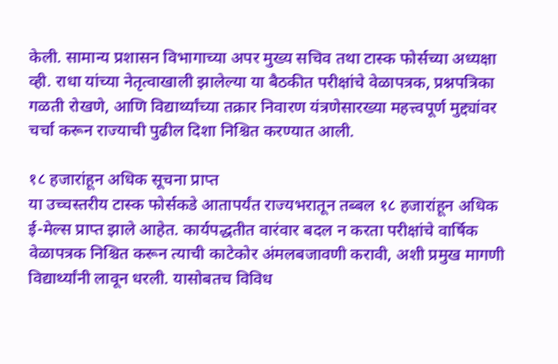केली. सामान्य प्रशासन विभागाच्या अपर मुख्य सचिव तथा टास्क फोर्सच्या अध्यक्षा व्ही. राधा यांच्या नेतृत्वाखाली झालेल्या या बैठकीत परीक्षांचे वेळापत्रक, प्रश्नपत्रिका गळती रोखणे, आणि विद्यार्थ्यांच्या तक्रार निवारण यंत्रणेसारख्या महत्त्वपूर्ण मुद्द्यांवर चर्चा करून राज्याची पुढील दिशा निश्चित करण्यात आली.

१८ हजारांहून अधिक सूचना प्राप्त
या उच्चस्तरीय टास्क फोर्सकडे आतापर्यंत राज्यभरातून तब्बल १८ हजारांहून अधिक ई-मेल्स प्राप्त झाले आहेत. कार्यपद्धतीत वारंवार बदल न करता परीक्षांचे वार्षिक वेळापत्रक निश्चित करून त्याची काटेकोर अंमलबजावणी करावी, अशी प्रमुख मागणी विद्यार्थ्यांनी लावून धरली. यासोबतच विविध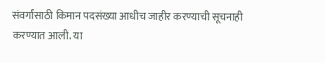संवर्गांसाठी किमान पदसंख्या आधीच जाहीर करण्याची सूचनाही करण्यात आली. या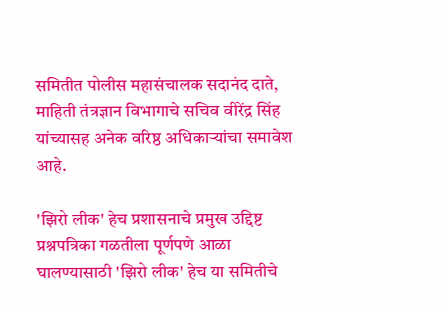समितीत पोलीस महासंचालक सदानंद दाते, माहिती तंत्रज्ञान विभागाचे सचिव वीरेंद्र सिंह यांच्यासह अनेक वरिष्ठ अधिकाऱ्यांचा समावेश आहे.

'झिरो लीक' हेच प्रशासनाचे प्रमुख उद्दिष्ट
प्रश्नपत्रिका गळतीला पूर्णपणे आळा घालण्यासाठी 'झिरो लीक' हेच या समितीचे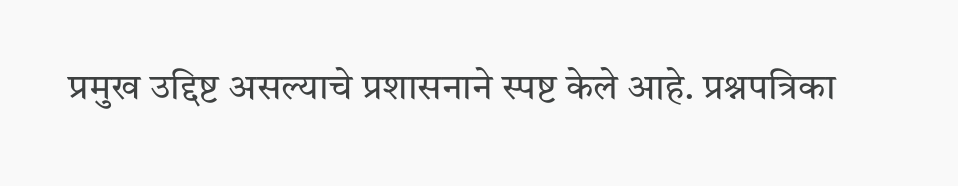प्रमुख उद्दिष्ट असल्याचे प्रशासनाने स्पष्ट केले आहे. प्रश्नपत्रिका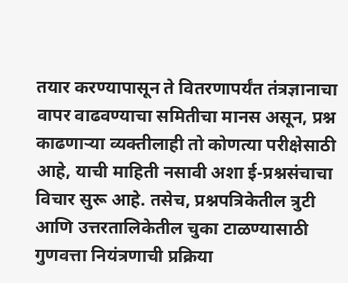तयार करण्यापासून ते वितरणापर्यंत तंत्रज्ञानाचा वापर वाढवण्याचा समितीचा मानस असून, प्रश्न काढणाऱ्या व्यक्तीलाही तो कोणत्या परीक्षेसाठी आहे, याची माहिती नसावी अशा ई-प्रश्नसंचाचा विचार सुरू आहे. तसेच, प्रश्नपत्रिकेतील त्रुटी आणि उत्तरतालिकेतील चुका टाळण्यासाठी गुणवत्ता नियंत्रणाची प्रक्रिया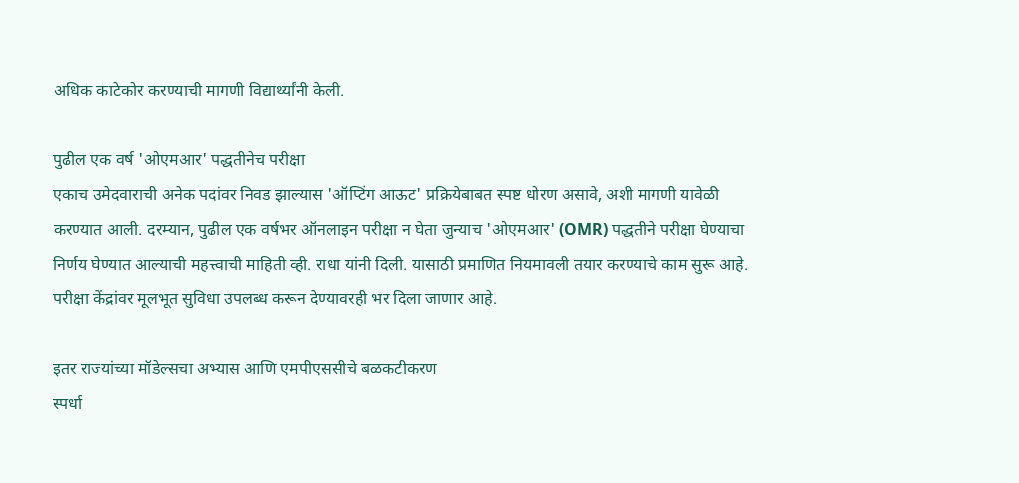अधिक काटेकोर करण्याची मागणी विद्यार्थ्यांनी केली.

पुढील एक वर्ष 'ओएमआर' पद्धतीनेच परीक्षा
एकाच उमेदवाराची अनेक पदांवर निवड झाल्यास 'ऑप्टिंग आऊट' प्रक्रियेबाबत स्पष्ट धोरण असावे, अशी मागणी यावेळी करण्यात आली. दरम्यान, पुढील एक वर्षभर ऑनलाइन परीक्षा न घेता जुन्याच 'ओएमआर' (OMR) पद्धतीने परीक्षा घेण्याचा निर्णय घेण्यात आल्याची महत्त्वाची माहिती व्ही. राधा यांनी दिली. यासाठी प्रमाणित नियमावली तयार करण्याचे काम सुरू आहे. परीक्षा केंद्रांवर मूलभूत सुविधा उपलब्ध करून देण्यावरही भर दिला जाणार आहे.

इतर राज्यांच्या मॉडेल्सचा अभ्यास आणि एमपीएससीचे बळकटीकरण
स्पर्धा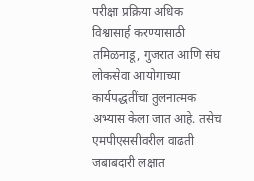परीक्षा प्रक्रिया अधिक विश्वासार्ह करण्यासाठी तमिळनाडू, गुजरात आणि संघ लोकसेवा आयोगाच्या कार्यपद्धतींचा तुलनात्मक अभ्यास केला जात आहे. तसेच एमपीएससीवरील वाढती जबाबदारी लक्षात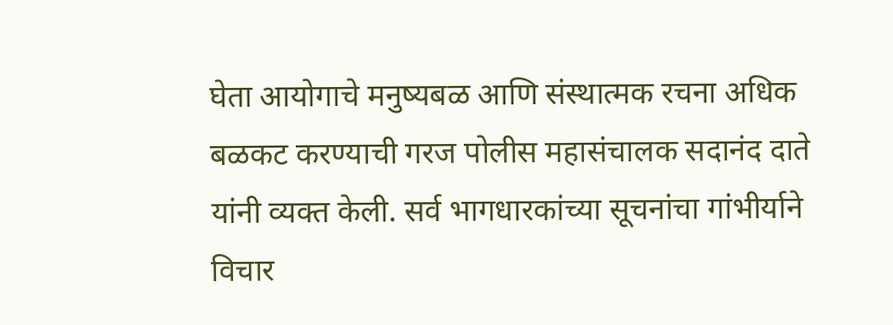घेता आयोगाचे मनुष्यबळ आणि संस्थात्मक रचना अधिक बळकट करण्याची गरज पोलीस महासंचालक सदानंद दाते यांनी व्यक्त केली. सर्व भागधारकांच्या सूचनांचा गांभीर्याने विचार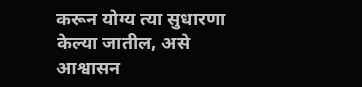करून योग्य त्या सुधारणा केल्या जातील, असे आश्वासन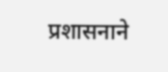प्रशासनाने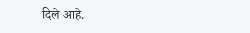दिले आहे.